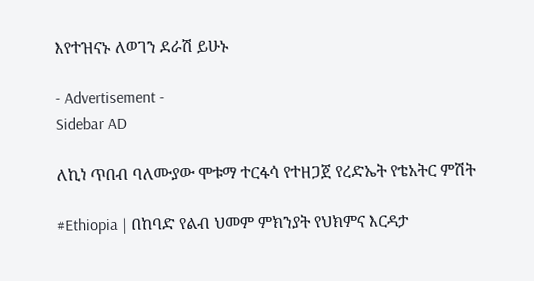እየተዝናኑ ለወገን ደራሽ ይሁኑ

- Advertisement -
Sidebar AD

ለኪነ ጥበብ ባለሙያው ሞቱማ ተርፋሳ የተዘጋጀ የረድኤት የቴአትር ምሽት

#Ethiopia | በከባድ የልብ ህመም ምክንያት የህክምና እርዳታ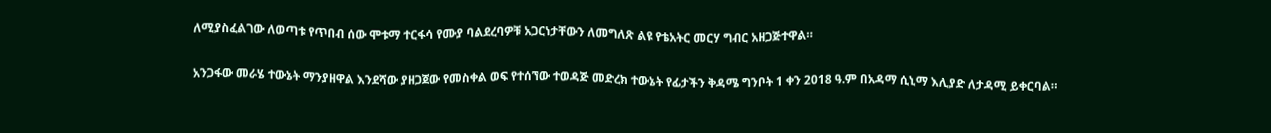ለሚያስፈልገው ለወጣቱ የጥበብ ሰው ሞቱማ ተርፋሳ የሙያ ባልደረባዎቹ አጋርነታቸውን ለመግለጽ ልዩ የቴአትር መርሃ ግብር አዘጋጅተዋል።

አንጋፋው መራሄ ተውኔት ማንያዘዋል እንደሻው ያዘጋጀው የመስቀል ወፍ የተሰኘው ተወዳጅ መድረክ ተውኔት የፊታችን ቅዳሜ ግንቦት 1 ቀን 2018 ዓ.ም በአዳማ ሲኒማ እሊያድ ለታዳሚ ይቀርባል።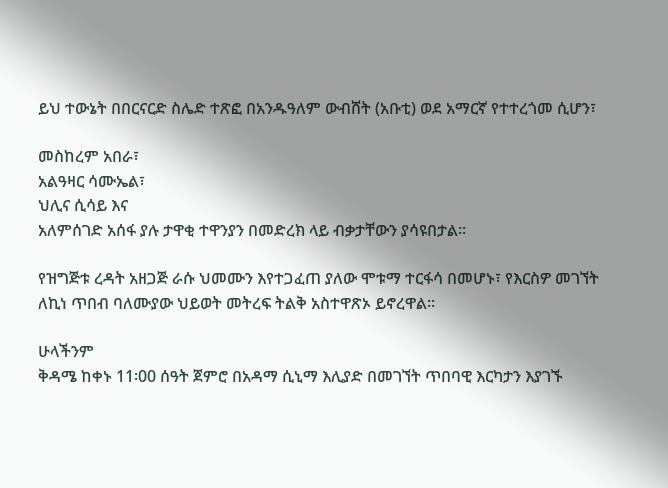ይህ ተውኔት በበርናርድ ስሌድ ተጽፎ በአንዱዓለም ውብሸት (አቡቲ) ወደ አማርኛ የተተረጎመ ሲሆን፣

መስከረም አበራ፣
አልዓዛር ሳሙኤል፣
ህሊና ሲሳይ እና
አለምሰገድ አሰፋ ያሉ ታዋቂ ተዋንያን በመድረክ ላይ ብቃታቸውን ያሳዩበታል።

የዝግጅቱ ረዳት አዘጋጅ ራሱ ህመሙን እየተጋፈጠ ያለው ሞቱማ ተርፋሳ በመሆኑ፣ የእርስዎ መገኘት ለኪነ ጥበብ ባለሙያው ህይወት መትረፍ ትልቅ አስተዋጽኦ ይኖረዋል።

ሁላችንም
ቅዳሜ ከቀኑ 11፡00 ሰዓት ጀምሮ በአዳማ ሲኒማ እሊያድ በመገኘት ጥበባዊ እርካታን እያገኙ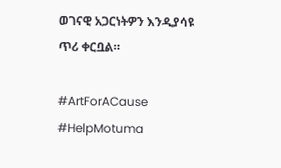ወገናዊ አጋርነትዎን እንዲያሳዩ ጥሪ ቀርቧል።

#ArtForACause #HelpMotuma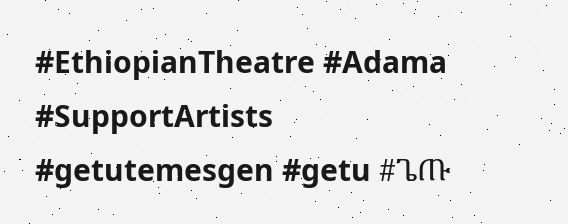#EthiopianTheatre #Adama #SupportArtists #getutemesgen #getu #ጌጡ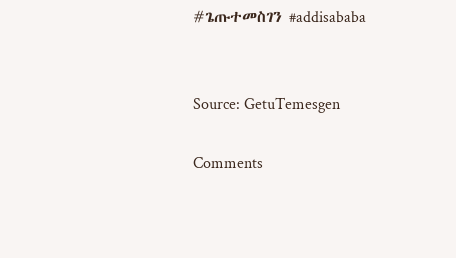#ጌጡተመስገን #addisababa


Source: GetuTemesgen

Comments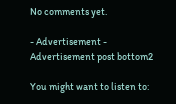No comments yet.

- Advertisement -
Advertisement post bottom2

You might want to listen to: